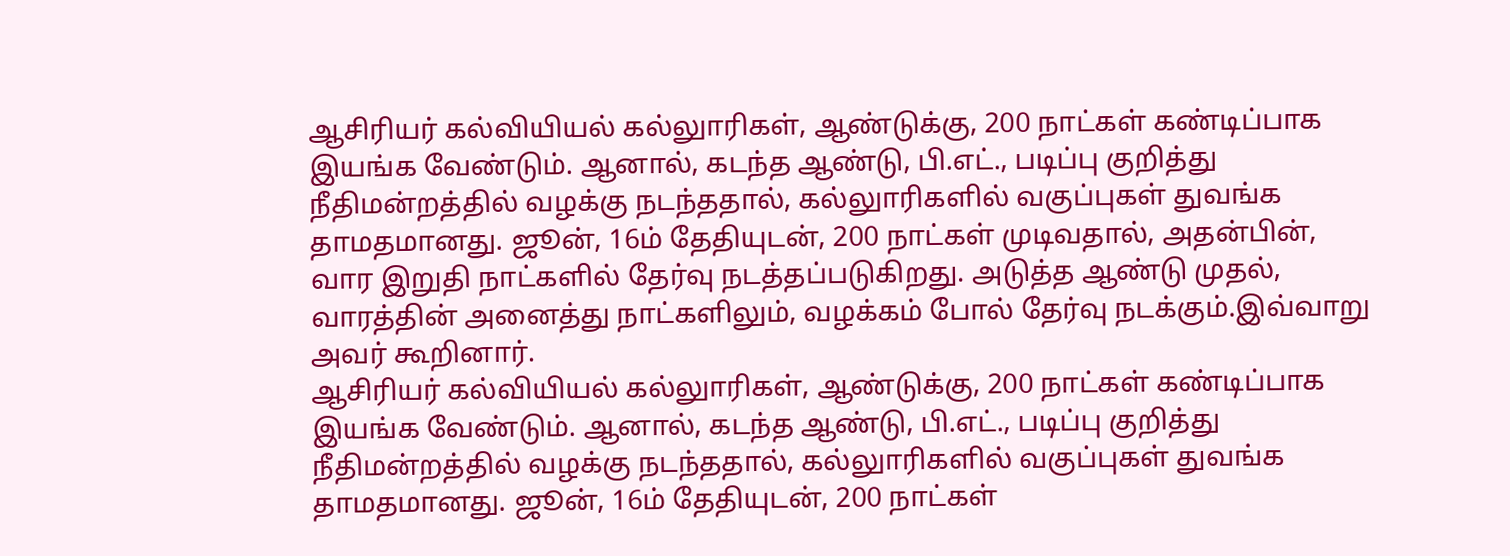ஆசிரியர் கல்வியியல் கல்லுாரிகள், ஆண்டுக்கு, 200 நாட்கள் கண்டிப்பாக இயங்க வேண்டும். ஆனால், கடந்த ஆண்டு, பி.எட்., படிப்பு குறித்து நீதிமன்றத்தில் வழக்கு நடந்ததால், கல்லுாரிகளில் வகுப்புகள் துவங்க தாமதமானது. ஜூன், 16ம் தேதியுடன், 200 நாட்கள் முடிவதால், அதன்பின், வார இறுதி நாட்களில் தேர்வு நடத்தப்படுகிறது. அடுத்த ஆண்டு முதல், வாரத்தின் அனைத்து நாட்களிலும், வழக்கம் போல் தேர்வு நடக்கும்.இவ்வாறு அவர் கூறினார்.
ஆசிரியர் கல்வியியல் கல்லுாரிகள், ஆண்டுக்கு, 200 நாட்கள் கண்டிப்பாக இயங்க வேண்டும். ஆனால், கடந்த ஆண்டு, பி.எட்., படிப்பு குறித்து நீதிமன்றத்தில் வழக்கு நடந்ததால், கல்லுாரிகளில் வகுப்புகள் துவங்க தாமதமானது. ஜூன், 16ம் தேதியுடன், 200 நாட்கள்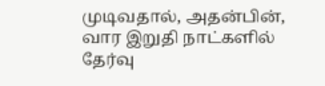முடிவதால், அதன்பின், வார இறுதி நாட்களில் தேர்வு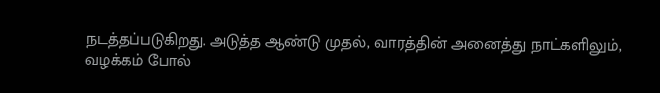நடத்தப்படுகிறது. அடுத்த ஆண்டு முதல், வாரத்தின் அனைத்து நாட்களிலும், வழக்கம் போல்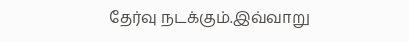தேர்வு நடக்கும்.இவ்வாறு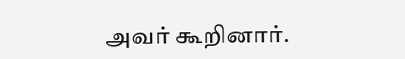அவர் கூறினார்.